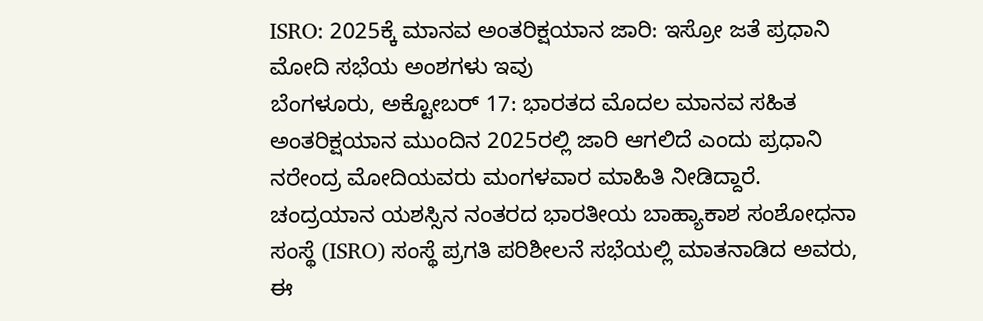ISRO: 2025ಕ್ಕೆ ಮಾನವ ಅಂತರಿಕ್ಷಯಾನ ಜಾರಿ: ಇಸ್ರೋ ಜತೆ ಪ್ರಧಾನಿ ಮೋದಿ ಸಭೆಯ ಅಂಶಗಳು ಇವು
ಬೆಂಗಳೂರು, ಅಕ್ಟೋಬರ್ 17: ಭಾರತದ ಮೊದಲ ಮಾನವ ಸಹಿತ ಅಂತರಿಕ್ಷಯಾನ ಮುಂದಿನ 2025ರಲ್ಲಿ ಜಾರಿ ಆಗಲಿದೆ ಎಂದು ಪ್ರಧಾನಿ ನರೇಂದ್ರ ಮೋದಿಯವರು ಮಂಗಳವಾರ ಮಾಹಿತಿ ನೀಡಿದ್ದಾರೆ.
ಚಂದ್ರಯಾನ ಯಶಸ್ಸಿನ ನಂತರದ ಭಾರತೀಯ ಬಾಹ್ಯಾಕಾಶ ಸಂಶೋಧನಾ ಸಂಸ್ಥೆ (ISRO) ಸಂಸ್ಥೆ ಪ್ರಗತಿ ಪರಿಶೀಲನೆ ಸಭೆಯಲ್ಲಿ ಮಾತನಾಡಿದ ಅವರು, ಈ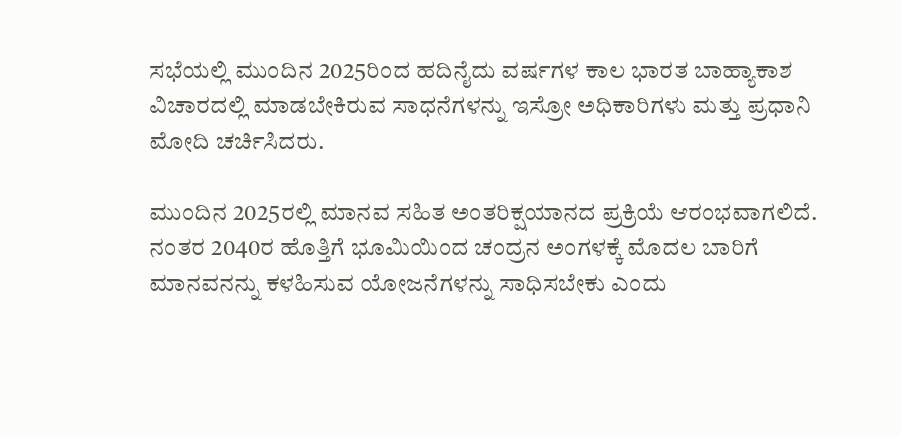ಸಭೆಯಲ್ಲಿ ಮುಂದಿನ 2025ರಿಂದ ಹದಿನೈದು ವರ್ಷಗಳ ಕಾಲ ಭಾರತ ಬಾಹ್ಯಾಕಾಶ ವಿಚಾರದಲ್ಲಿ ಮಾಡಬೇಕಿರುವ ಸಾಧನೆಗಳನ್ನು ಇಸ್ರೋ ಅಧಿಕಾರಿಗಳು ಮತ್ತು ಪ್ರಧಾನಿ ಮೋದಿ ಚರ್ಚಿಸಿದರು.

ಮುಂದಿನ 2025ರಲ್ಲಿ ಮಾನವ ಸಹಿತ ಅಂತರಿಕ್ಷಯಾನದ ಪ್ರಕ್ರಿಯೆ ಆರಂಭವಾಗಲಿದೆ. ನಂತರ 2040ರ ಹೊತ್ತಿಗೆ ಭೂಮಿಯಿಂದ ಚಂದ್ರನ ಅಂಗಳಕ್ಕೆ ಮೊದಲ ಬಾರಿಗೆ ಮಾನವನನ್ನು ಕಳಹಿಸುವ ಯೋಜನೆಗಳನ್ನು ಸಾಧಿಸಬೇಕು ಎಂದು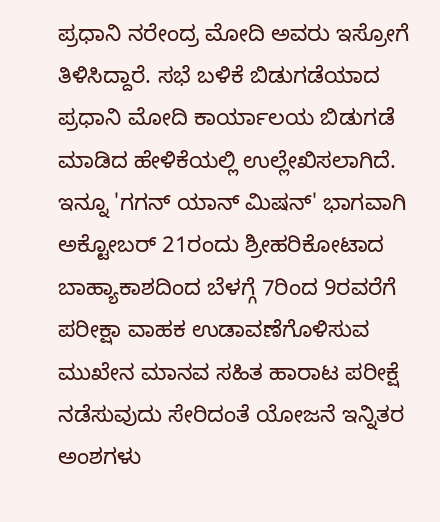ಪ್ರಧಾನಿ ನರೇಂದ್ರ ಮೋದಿ ಅವರು ಇಸ್ರೋಗೆ ತಿಳಿಸಿದ್ದಾರೆ. ಸಭೆ ಬಳಿಕೆ ಬಿಡುಗಡೆಯಾದ ಪ್ರಧಾನಿ ಮೋದಿ ಕಾರ್ಯಾಲಯ ಬಿಡುಗಡೆ ಮಾಡಿದ ಹೇಳಿಕೆಯಲ್ಲಿ ಉಲ್ಲೇಖಿಸಲಾಗಿದೆ.
ಇನ್ನೂ 'ಗಗನ್ ಯಾನ್ ಮಿಷನ್' ಭಾಗವಾಗಿ ಅಕ್ಟೋಬರ್ 21ರಂದು ಶ್ರೀಹರಿಕೋಟಾದ ಬಾಹ್ಯಾಕಾಶದಿಂದ ಬೆಳಗ್ಗೆ 7ರಿಂದ 9ರವರೆಗೆ ಪರೀಕ್ಷಾ ವಾಹಕ ಉಡಾವಣೆಗೊಳಿಸುವ ಮುಖೇನ ಮಾನವ ಸಹಿತ ಹಾರಾಟ ಪರೀಕ್ಷೆ ನಡೆಸುವುದು ಸೇರಿದಂತೆ ಯೋಜನೆ ಇನ್ನಿತರ ಅಂಶಗಳು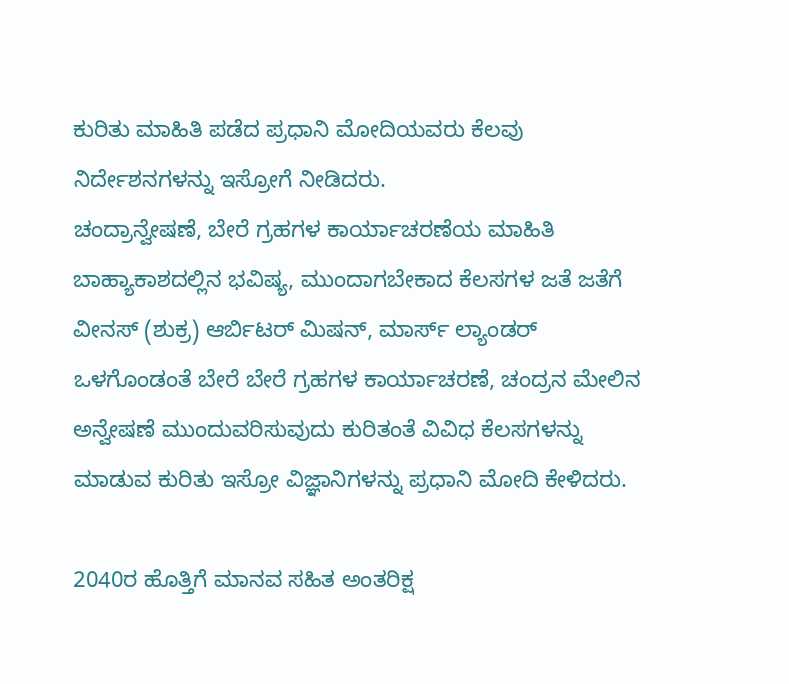ಕುರಿತು ಮಾಹಿತಿ ಪಡೆದ ಪ್ರಧಾನಿ ಮೋದಿಯವರು ಕೆಲವು ನಿರ್ದೇಶನಗಳನ್ನು ಇಸ್ರೋಗೆ ನೀಡಿದರು.
ಚಂದ್ರಾನ್ವೇಷಣೆ, ಬೇರೆ ಗ್ರಹಗಳ ಕಾರ್ಯಾಚರಣೆಯ ಮಾಹಿತಿ
ಬಾಹ್ಯಾಕಾಶದಲ್ಲಿನ ಭವಿಷ್ಯ, ಮುಂದಾಗಬೇಕಾದ ಕೆಲಸಗಳ ಜತೆ ಜತೆಗೆ ವೀನಸ್ (ಶುಕ್ರ) ಆರ್ಬಿಟರ್ ಮಿಷನ್, ಮಾರ್ಸ್ ಲ್ಯಾಂಡರ್ ಒಳಗೊಂಡಂತೆ ಬೇರೆ ಬೇರೆ ಗ್ರಹಗಳ ಕಾರ್ಯಾಚರಣೆ, ಚಂದ್ರನ ಮೇಲಿನ ಅನ್ವೇಷಣೆ ಮುಂದುವರಿಸುವುದು ಕುರಿತಂತೆ ವಿವಿಧ ಕೆಲಸಗಳನ್ನು ಮಾಡುವ ಕುರಿತು ಇಸ್ರೋ ವಿಜ್ಞಾನಿಗಳನ್ನು ಪ್ರಧಾನಿ ಮೋದಿ ಕೇಳಿದರು.

2040ರ ಹೊತ್ತಿಗೆ ಮಾನವ ಸಹಿತ ಅಂತರಿಕ್ಷ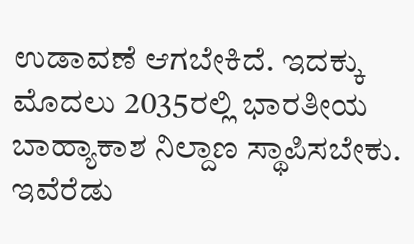ಉಡಾವಣೆ ಆಗಬೇಕಿದೆ. ಇದಕ್ಕು ಮೊದಲು 2035ರಲ್ಲಿ ಭಾರತೀಯ ಬಾಹ್ಯಾಕಾಶ ನಿಲ್ದಾಣ ಸ್ಥಾಪಿಸಬೇಕು. ಇವೆರೆಡು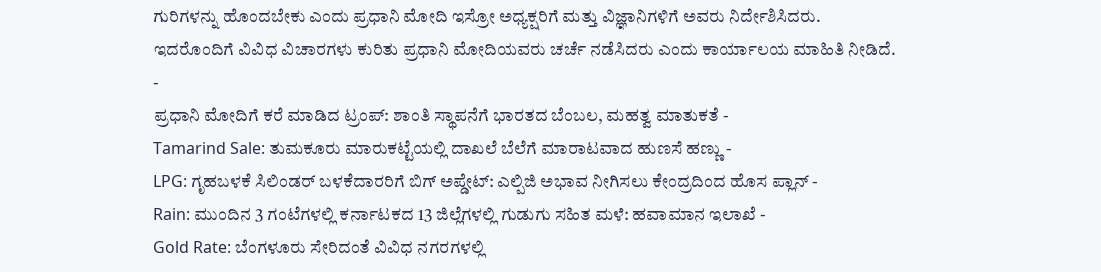ಗುರಿಗಳನ್ನು ಹೊಂದಬೇಕು ಎಂದು ಪ್ರಧಾನಿ ಮೋದಿ ಇಸ್ರೋ ಅಧ್ಯಕ್ಷರಿಗೆ ಮತ್ತು ವಿಜ್ಞಾನಿಗಳಿಗೆ ಅವರು ನಿರ್ದೇಶಿಸಿದರು. ಇದರೊಂದಿಗೆ ವಿವಿಧ ವಿಚಾರಗಳು ಕುರಿತು ಪ್ರಧಾನಿ ಮೋದಿಯವರು ಚರ್ಚೆ ನಡೆಸಿದರು ಎಂದು ಕಾರ್ಯಾಲಯ ಮಾಹಿತಿ ನೀಡಿದೆ.
-
ಪ್ರಧಾನಿ ಮೋದಿಗೆ ಕರೆ ಮಾಡಿದ ಟ್ರಂಪ್: ಶಾಂತಿ ಸ್ಥಾಪನೆಗೆ ಭಾರತದ ಬೆಂಬಲ, ಮಹತ್ವ ಮಾತುಕತೆ -
Tamarind Sale: ತುಮಕೂರು ಮಾರುಕಟ್ಟೆಯಲ್ಲಿ ದಾಖಲೆ ಬೆಲೆಗೆ ಮಾರಾಟವಾದ ಹುಣಸೆ ಹಣ್ಣು -
LPG: ಗೃಹಬಳಕೆ ಸಿಲಿಂಡರ್ ಬಳಕೆದಾರರಿಗೆ ಬಿಗ್ ಅಪ್ಡೇಟ್: ಎಲ್ಪಿಜಿ ಅಭಾವ ನೀಗಿಸಲು ಕೇಂದ್ರದಿಂದ ಹೊಸ ಪ್ಲಾನ್ -
Rain: ಮುಂದಿನ 3 ಗಂಟೆಗಳಲ್ಲಿ ಕರ್ನಾಟಕದ 13 ಜಿಲ್ಲೆಗಳಲ್ಲಿ ಗುಡುಗು ಸಹಿತ ಮಳೆ: ಹವಾಮಾನ ಇಲಾಖೆ -
Gold Rate: ಬೆಂಗಳೂರು ಸೇರಿದಂತೆ ವಿವಿಧ ನಗರಗಳಲ್ಲಿ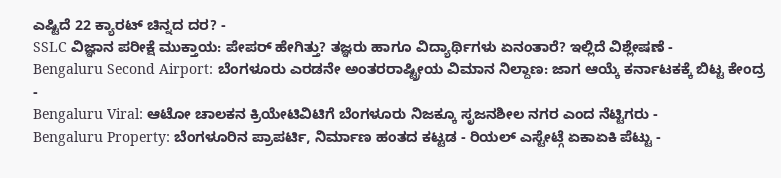ಎಷ್ಟಿದೆ 22 ಕ್ಯಾರಟ್ ಚಿನ್ನದ ದರ? -
SSLC ವಿಜ್ಞಾನ ಪರೀಕ್ಷೆ ಮುಕ್ತಾಯ: ಪೇಪರ್ ಹೇಗಿತ್ತು? ತಜ್ಞರು ಹಾಗೂ ವಿದ್ಯಾರ್ಥಿಗಳು ಏನಂತಾರೆ? ಇಲ್ಲಿದೆ ವಿಶ್ಲೇಷಣೆ -
Bengaluru Second Airport: ಬೆಂಗಳೂರು ಎರಡನೇ ಅಂತರರಾಷ್ಟ್ರೀಯ ವಿಮಾನ ನಿಲ್ದಾಣ: ಜಾಗ ಆಯ್ಕೆ ಕರ್ನಾಟಕಕ್ಕೆ ಬಿಟ್ಟ ಕೇಂದ್ರ -
Bengaluru Viral: ಆಟೋ ಚಾಲಕನ ಕ್ರಿಯೇಟಿವಿಟಿಗೆ ಬೆಂಗಳೂರು ನಿಜಕ್ಕೂ ಸೃಜನಶೀಲ ನಗರ ಎಂದ ನೆಟ್ಟಿಗರು -
Bengaluru Property: ಬೆಂಗಳೂರಿನ ಪ್ರಾಪರ್ಟಿ, ನಿರ್ಮಾಣ ಹಂತದ ಕಟ್ಟಡ - ರಿಯಲ್ ಎಸ್ಟೇಟ್ಗೆ ಏಕಾಏಕಿ ಪೆಟ್ಟು -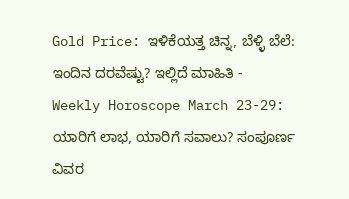Gold Price: ಇಳಿಕೆಯತ್ತ ಚಿನ್ನ, ಬೆಳ್ಳಿ ಬೆಲೆ: ಇಂದಿನ ದರವೆಷ್ಟು? ಇಲ್ಲಿದೆ ಮಾಹಿತಿ -
Weekly Horoscope March 23-29: ಯಾರಿಗೆ ಲಾಭ, ಯಾರಿಗೆ ಸವಾಲು? ಸಂಪೂರ್ಣ ವಿವರ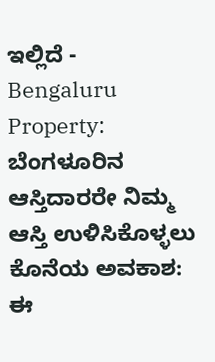ಇಲ್ಲಿದೆ -
Bengaluru Property: ಬೆಂಗಳೂರಿನ ಆಸ್ತಿದಾರರೇ ನಿಮ್ಮ ಆಸ್ತಿ ಉಳಿಸಿಕೊಳ್ಳಲು ಕೊನೆಯ ಅವಕಾಶ: ಈ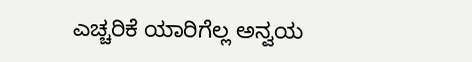ಎಚ್ಚರಿಕೆ ಯಾರಿಗೆಲ್ಲ ಅನ್ವಯ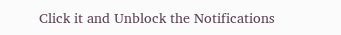Click it and Unblock the Notifications